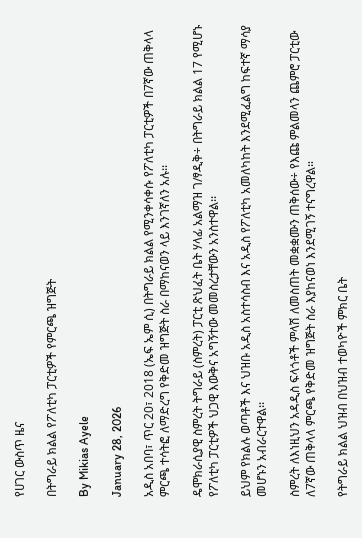የሀገር ውስጥ ዜና

በትግራይ ክልል የፖለቲካ ፓርቲዎች የምርጫ ዝግጅት

By Mikias Ayele

January 28, 2026

አዲስ አበባ፣ ጥር 20፣ 2018 (ኤፍ ኤም ሲ) በትግራይ ክልል የሚንቀሳቀሱ የፖለቲካ ፓርቲዎች በ7ኛው ጠቅላላ ምርጫ ተሳትፎ ለማድረግ የቅድመ ዝግጅት ስራ በማከናወን ላይ እንገኛለን አሉ፡፡

ዴሞክራሲያዊ ስምረት ትግራይ (ስምረት) ፓርቲ ጽህፈት ቤት ሃላፊ አልማዝ ገ/ፃዲቅ÷ በትግራይ ክልል 17 የሚሆኑ የፖለቲካ ፓርቲዎች ህጋዊ እውቅና አግኝተው መመስረታቸውን አንስተዋል፡፡

ይህም የክልሉ ወጣቶች እና ህዝቡ አዲስ አስተሳስብ እና አዲስ የፖለቲካ አመለካከት እንደሚፈልግ ከፍተኛ ማሳያ መሆኑን አብራርተዋል፡፡

ስምረት ለእነዚህን አዳዲስ ፍላጎቶች ምላሽ ለመስጠት መቋቋሙን ጠቅሰው÷ የእጩ ምልመላን ጨምሮ ፓርቲው ለ7ኛው ጠቅላላ ምርጫ የቅድመ ዝግጅት ስራ እያከናወነ እንደሚገኝ ተናግረዋል።

የትግራይ ክልል ህዝብ በህዝብ ተወካዮች ምክር ቤት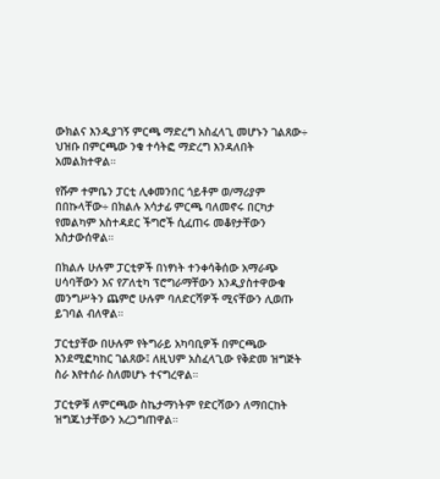ውክልና እንዲያገኝ ምርጫ ማድረግ አስፈላጊ መሆኑን ገልጸው÷ ህዝቡ በምርጫው ንቁ ተሳትፎ ማድረግ እንዳለበት አመልክተዋል።

የሹም ተምቤን ፓርቲ ሊቀመንበር ጎይቶም ወ/ማሪያም በበኩላቸው÷ በክልሉ አሳታፊ ምርጫ ባለመኖሩ በርካታ የመልካም አስተዳደር ችግሮች ሲፈጠሩ መቆየታቸውን አስታውሰዋል።

በክልሉ ሁሉም ፓርቲዎች በነፃነት ተንቀሳቅሰው አማራጭ ሀሳባቸውን እና የፖለቲካ ፕሮግራማቸውን እንዲያስተዋውቁ መንግሥትን ጨምሮ ሁሉም ባለድርሻዎች ሚናቸውን ሊወጡ ይገባል ብለዋል።

ፓርቲያቸው በሁሉም የትግራይ አካባቢዎች በምርጫው እንደሚፎካከር ገልጸው፤ ለዚህም አስፈላጊው የቅድመ ዝግጅት ስራ እየተሰራ ስለመሆኑ ተናግረዋል።

ፓርቲዎቹ ለምርጫው ስኬታማነትም የድርሻውን ለማበርከት ዝግጁነታቸውን አረጋግጠዋል።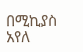በሚኪያስ አየለ